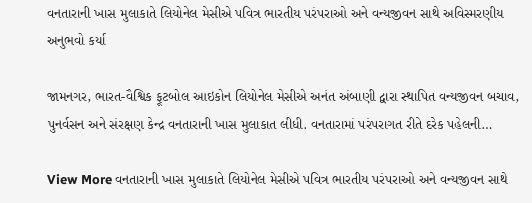વનતારાની ખાસ મુલાકાતે લિયોનેલ મેસીએ પવિત્ર ભારતીય પરંપરાઓ અને વન્યજીવન સાથે અવિસ્મરણીય અનુભવો કર્યા

જામનગર, ભારત-વૈશ્વિક ફૂટબોલ આઇકોન લિયોનેલ મેસીએ અનંત અંબાણી દ્વારા સ્થાપિત વન્યજીવન બચાવ, પુનર્વસન અને સંરક્ષણ કેન્દ્ર વનતારાની ખાસ મુલાકાત લીધી. વનતારામાં પરંપરાગત રીતે દરેક પહેલની…

View More વનતારાની ખાસ મુલાકાતે લિયોનેલ મેસીએ પવિત્ર ભારતીય પરંપરાઓ અને વન્યજીવન સાથે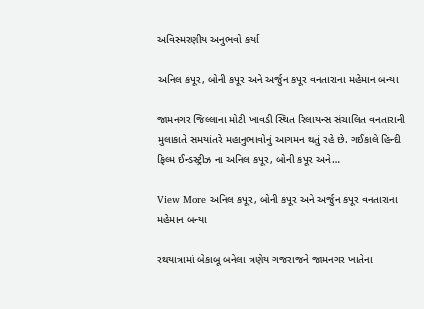અવિસ્મરણીય અનુભવો કર્યા

અનિલ કપૂર, બોની કપૂર અને અર્જુન કપૂર વનતારાના મહેમાન બન્યા

જામનગર જિલ્લાના મોટી ખાવડી સ્થિત રિલાયન્સ સંચાલિત વનતારાની મુલાકાતે સમયાંતરે મહાનુભાવોનું આગમન થતું રહે છે. ગઈકાલે હિન્દી ફિલ્મ ઈન્ડસ્ટ્રીઝ ના અનિલ કપૂર, બોની કપૂર અને…

View More અનિલ કપૂર, બોની કપૂર અને અર્જુન કપૂર વનતારાના મહેમાન બન્યા

રથયાત્રામાં બેકાબૂ બનેલા ત્રણેય ગજરાજને જામનગર ખાતેના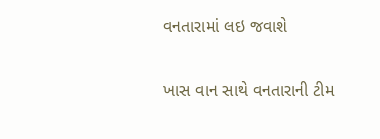વનતારામાં લઇ જવાશે

ખાસ વાન સાથે વનતારાની ટીમ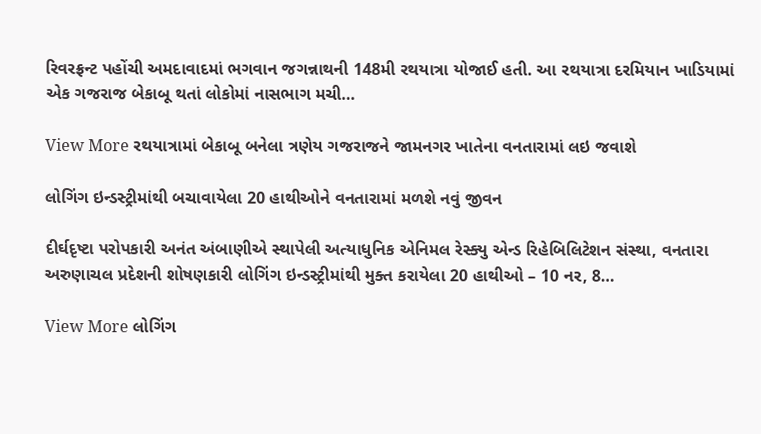રિવરફ્રન્ટ પહોંચી અમદાવાદમાં ભગવાન જગન્નાથની 148મી રથયાત્રા યોજાઈ હતી. આ રથયાત્રા દરમિયાન ખાડિયામાં એક ગજરાજ બેકાબૂ થતાં લોકોમાં નાસભાગ મચી…

View More રથયાત્રામાં બેકાબૂ બનેલા ત્રણેય ગજરાજને જામનગર ખાતેના વનતારામાં લઇ જવાશે

લોગિંગ ઇન્ડસ્ટ્રીમાંથી બચાવાયેલા 20 હાથીઓને વનતારામાં મળશે નવું જીવન

દીર્ઘદૃષ્ટા પરોપકારી અનંત અંબાણીએ સ્થાપેલી અત્યાધુનિક એનિમલ રેસ્ક્યુ એન્ડ રિહેબિલિટેશન સંસ્થા, વનતારા અરુણાચલ પ્રદેશની શોષણકારી લોગિંગ ઇન્ડસ્ટ્રીમાંથી મુક્ત કરાયેલા 20 હાથીઓ – 10 નર, 8…

View More લોગિંગ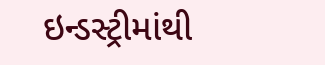ઇન્ડસ્ટ્રીમાંથી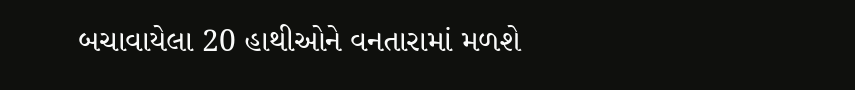બચાવાયેલા 20 હાથીઓને વનતારામાં મળશે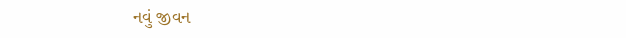નવું જીવન